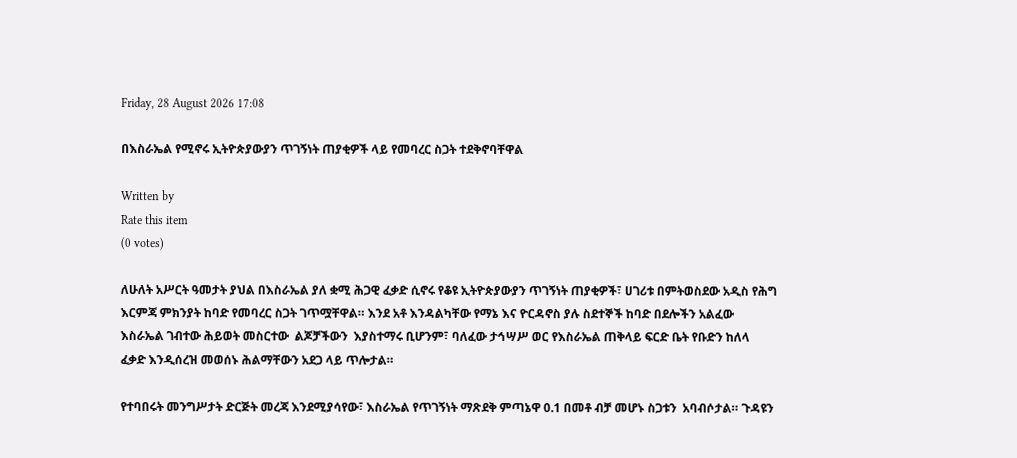Friday, 28 August 2026 17:08

በእስራኤል የሚኖሩ ኢትዮጵያውያን ጥገኝነት ጠያቂዎች ላይ የመባረር ስጋት ተደቅኖባቸዋል

Written by
Rate this item
(0 votes)

ለሁለት አሥርት ዓመታት ያህል በእስራኤል ያለ ቋሚ ሕጋዊ ፈቃድ ሲኖሩ የቆዩ ኢትዮጵያውያን ጥገኝነት ጠያቂዎች፣ ሀገሪቱ በምትወስደው አዲስ የሕግ እርምጃ ምክንያት ከባድ የመባረር ስጋት ገጥሟቸዋል። እንደ አቶ እንዳልካቸው የማኔ እና ዮርዳኖስ ያሉ ስደተኞች ከባድ በደሎችን አልፈው እስራኤል ገብተው ሕይወት መስርተው  ልጆቻችውን  እያስተማሩ ቢሆንም፣ ባለፈው ታኅሣሥ ወር የእስራኤል ጠቅላይ ፍርድ ቤት የቡድን ከለላ ፈቃድ እንዲሰረዝ መወሰኑ ሕልማቸውን አደጋ ላይ ጥሎታል።

የተባበሩት መንግሥታት ድርጅት መረጃ እንደሚያሳየው፣ እስራኤል የጥገኝነት ማጽደቅ ምጣኔዋ 0.1 በመቶ ብቻ መሆኑ ስጋቱን  አባብሶታል። ጉዳዩን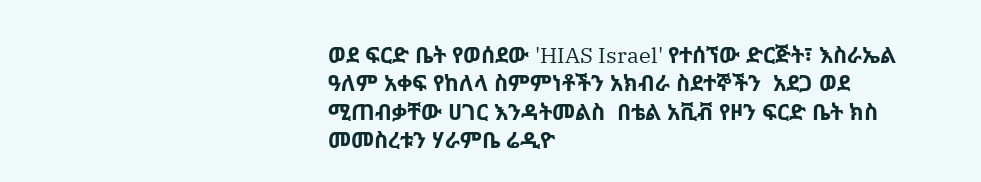ወደ ፍርድ ቤት የወሰደው 'HIAS Israel' የተሰኘው ድርጅት፣ እስራኤል ዓለም አቀፍ የከለላ ስምምነቶችን አክብራ ስደተኞችን  አደጋ ወደ ሚጠብቃቸው ሀገር እንዳትመልስ  በቴል አቪቭ የዞን ፍርድ ቤት ክስ መመስረቱን ሃራምቤ ሬዲዮ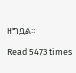ዘግቧል፡፡

Read 5473 times